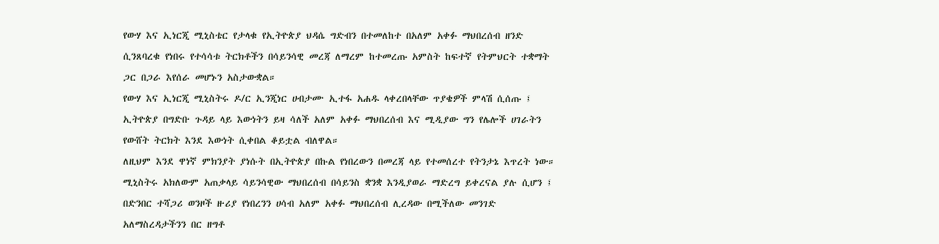የውሃ እና ኢነርጂ ሚኒስቴር የታላቁ የኢትዮጵያ ህዳሴ ግድብን በተመለከተ በአለም አቀፉ ማህበረሰብ ዘንድ ሲንጸባረቁ የነበሩ የተሳሳቱ ትርክቶችን በሳይንሳዊ መረጃ ለማረም ከተመረጡ አምስት ከፍተኛ የትምህርት ተቋማት ጋር በጋራ እየሰራ መሆኑን አስታውቋል።
የውሃ እና ኢነርጂ ሚኒስትሩ ዶ/ር ኢንጂነር ሀብታሙ ኢተፋ አሐዱ ላቀረበላቸው ጥያቄዎች ምላሽ ሲሰጡ ፤ ኢትዮጵያ በግድቡ ጉዳይ ላይ እውነትን ይዛ ሳለች አለም አቀፉ ማህበረሰብ እና ሚዲያው ግን የሌሎች ሀገራትን የውሸት ትርክት እንደ እውነት ሲቀበል ቆይቷል ብለዋል።
ለዚህም እንደ ዋነኛ ምክንያት ያነሱት በኢትዮጵያ በኩል የነበረውን በመረጃ ላይ የተመሰረተ የትንታኔ እጥረት ነው።
ሚኒስትሩ አክለውም አጠቃላይ ሳይንሳዊው ማህበረሰብ በሳይንስ ቋንቋ እንዲያወራ ማድረግ ይቀረናል ያሉ ሲሆን ፤ በድንበር ተሻጋሪ ወንዞች ዙሪያ የነበረንን ሀሳብ አለም አቀፉ ማህበረሰብ ሊረዳው በሚችለው መንገድ አለማስረዳታችንን በር ዘግቶ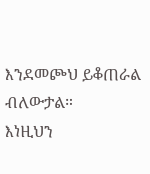እንደመጮህ ይቆጠራል ብለውታል።
እነዚህን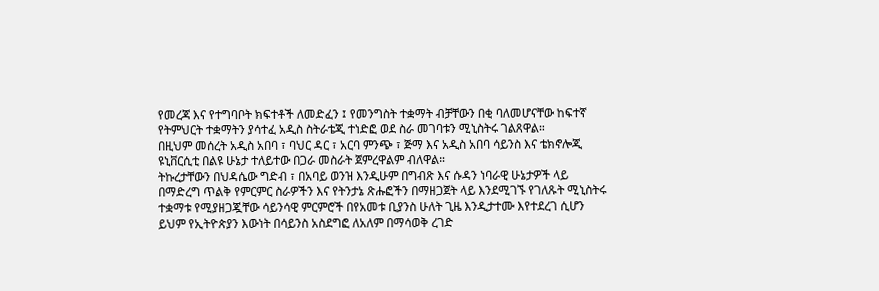የመረጃ እና የተግባቦት ክፍተቶች ለመድፈን ፤ የመንግስት ተቋማት ብቻቸውን በቂ ባለመሆናቸው ከፍተኛ የትምህርት ተቋማትን ያሳተፈ አዲስ ስትራቴጂ ተነድፎ ወደ ስራ መገባቱን ሚኒስትሩ ገልጸዋል።
በዚህም መሰረት አዲስ አበባ ፣ ባህር ዳር ፣ አርባ ምንጭ ፣ ጅማ እና አዲስ አበባ ሳይንስ እና ቴክኖሎጂ ዩኒቨርሲቲ በልዩ ሁኔታ ተለይተው በጋራ መስራት ጀምረዋልም ብለዋል።
ትኩረታቸውን በህዳሴው ግድብ ፣ በአባይ ወንዝ እንዲሁም በግብጽ እና ሱዳን ነባራዊ ሁኔታዎች ላይ በማድረግ ጥልቅ የምርምር ስራዎችን እና የትንታኔ ጽሑፎችን በማዘጋጀት ላይ እንደሚገኙ የገለጹት ሚኒስትሩ ተቋማቱ የሚያዘጋጇቸው ሳይንሳዊ ምርምሮች በየአመቱ ቢያንስ ሁለት ጊዜ እንዲታተሙ እየተደረገ ሲሆን ይህም የኢትዮጵያን እውነት በሳይንስ አስደግፎ ለአለም በማሳወቅ ረገድ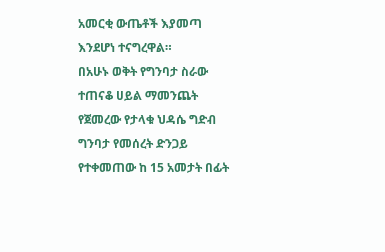አመርቂ ውጤቶች እያመጣ እንደሆነ ተናግረዋል።
በአሁኑ ወቅት የግንባታ ስራው ተጠናቆ ሀይል ማመንጨት የጀመረው የታላቁ ህዳሴ ግድብ ግንባታ የመሰረት ድንጋይ የተቀመጠው ከ 15 አመታት በፊት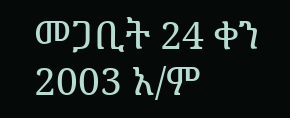መጋቢት 24 ቀን 2003 አ/ም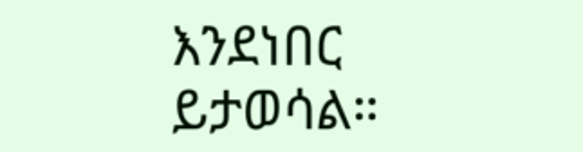እንደነበር ይታወሳል።